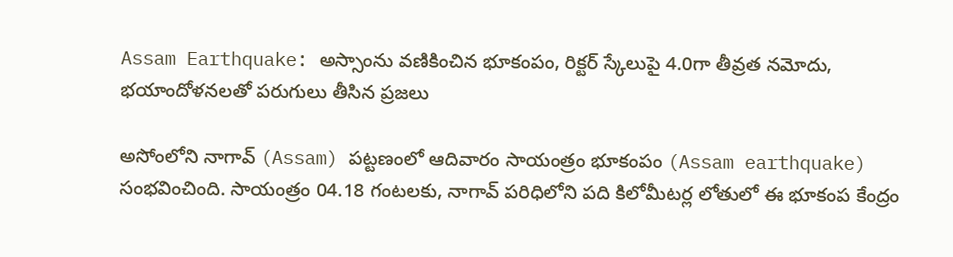Assam Earthquake: అస్సాంను వణికించిన భూకంపం, రిక్టర్ స్కేలుపై 4.0గా తీవ్రత నమోదు, భయాందోళనలతో పరుగులు తీసిన ప్రజలు

అసోంలోని నాగావ్ (Assam) పట్టణంలో ఆదివారం సాయంత్రం భూకంపం (Assam earthquake) సంభవించింది. సాయంత్రం 04.18 గంటలకు, నాగావ్ పరిధిలోని పది కిలోమీటర్ల లోతులో ఈ భూకంప కేంద్రం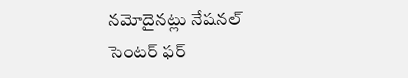నమోదైనట్లు నేషనల్ సెంటర్ ఫర్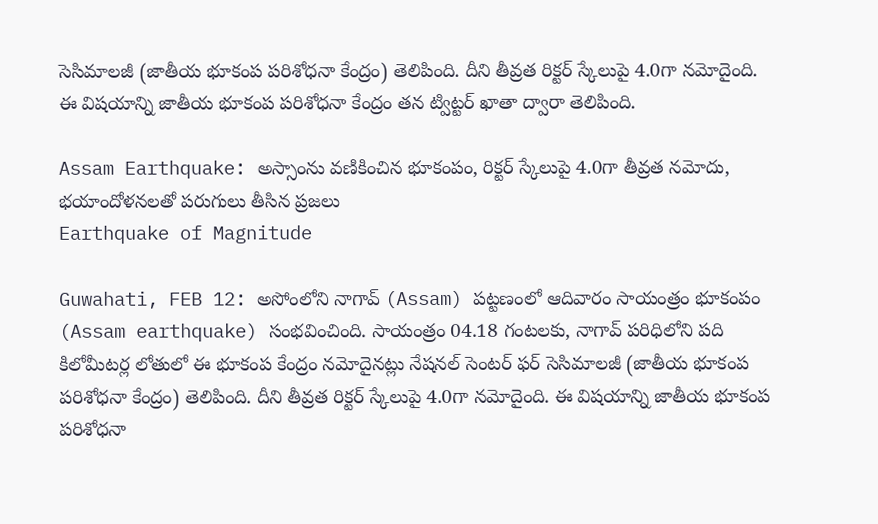సెసిమాలజీ (జాతీయ భూకంప పరిశోధనా కేంద్రం) తెలిపింది. దీని తీవ్రత రిక్టర్ స్కేలుపై 4.0గా నమోదైంది. ఈ విషయాన్ని జాతీయ భూకంప పరిశోధనా కేంద్రం తన ట్విట్టర్ ఖాతా ద్వారా తెలిపింది.

Assam Earthquake: అస్సాంను వణికించిన భూకంపం, రిక్టర్ స్కేలుపై 4.0గా తీవ్రత నమోదు, భయాందోళనలతో పరుగులు తీసిన ప్రజలు
Earthquake of Magnitude

Guwahati, FEB 12: అసోంలోని నాగావ్ (Assam) పట్టణంలో ఆదివారం సాయంత్రం భూకంపం (Assam earthquake) సంభవించింది. సాయంత్రం 04.18 గంటలకు, నాగావ్ పరిధిలోని పది కిలోమీటర్ల లోతులో ఈ భూకంప కేంద్రం నమోదైనట్లు నేషనల్ సెంటర్ ఫర్ సెసిమాలజీ (జాతీయ భూకంప పరిశోధనా కేంద్రం) తెలిపింది. దీని తీవ్రత రిక్టర్ స్కేలుపై 4.0గా నమోదైంది. ఈ విషయాన్ని జాతీయ భూకంప పరిశోధనా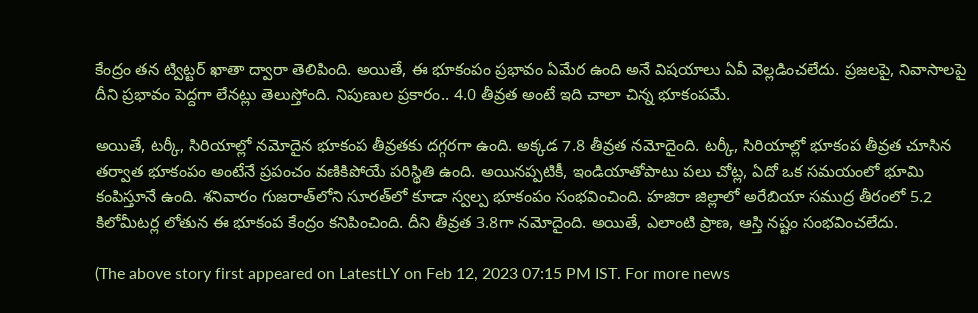కేంద్రం తన ట్విట్టర్ ఖాతా ద్వారా తెలిపింది. అయితే, ఈ భూకంపం ప్రభావం ఏమేర ఉంది అనే విషయాలు ఏవీ వెల్లడించలేదు. ప్రజలపై, నివాసాలపై దీని ప్రభావం పెద్దగా లేనట్లు తెలుస్తోంది. నిపుణుల ప్రకారం.. 4.0 తీవ్రత అంటే ఇది చాలా చిన్న భూకంపమే.

అయితే, టర్కీ, సిరియాల్లో నమోదైన భూకంప తీవ్రతకు దగ్గరగా ఉంది. అక్కడ 7.8 తీవ్రత నమోదైంది. టర్కీ, సిరియాల్లో భూకంప తీవ్రత చూసిన తర్వాత భూకంపం అంటేనే ప్రపంచం వణికిపోయే పరిస్థితి ఉంది. అయినప్పటికీ, ఇండియాతోపాటు పలు చోట్ల, ఏదో ఒక సమయంలో భూమి కంపిస్తూనే ఉంది. శనివారం గుజరాత్‌లోని సూరత్‌లో కూడా స్వల్ప భూకంపం సంభవించింది. హజిరా జిల్లాలో అరేబియా సముద్ర తీరంలో 5.2 కిలోమీటర్ల లోతున ఈ భూకంప కేంద్రం కనిపించింది. దీని తీవ్రత 3.8గా నమోదైంది. అయితే, ఎలాంటి ప్రాణ, ఆస్తి నష్టం సంభవించలేదు.

(The above story first appeared on LatestLY on Feb 12, 2023 07:15 PM IST. For more news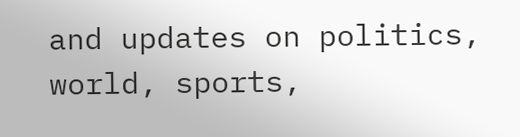and updates on politics, world, sports,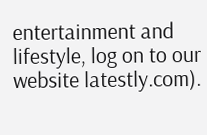entertainment and lifestyle, log on to our website latestly.com).